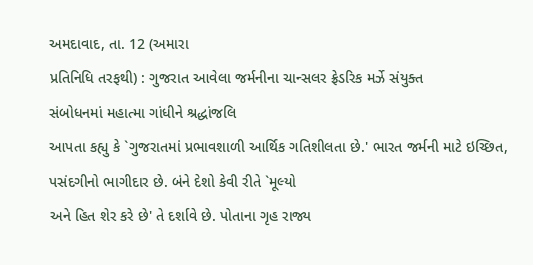અમદાવાદ, તા. 12 (અમારા
પ્રતિનિધિ તરફથી) : ગુજરાત આવેલા જર્મનીના ચાન્સલર ફ્રેડરિક મર્ઝે સંયુક્ત
સંબોધનમાં મહાત્મા ગાંધીને શ્રદ્ધાંજલિ
આપતા કહ્યુ કે `ગુજરાતમાં પ્રભાવશાળી આર્થિક ગતિશીલતા છે.' ભારત જર્મની માટે ઇચ્છિત,
પસંદગીનો ભાગીદાર છે. બંને દેશો કેવી રીતે `મૂલ્યો
અને હિત શેર કરે છે' તે દર્શાવે છે. પોતાના ગૃહ રાજ્ય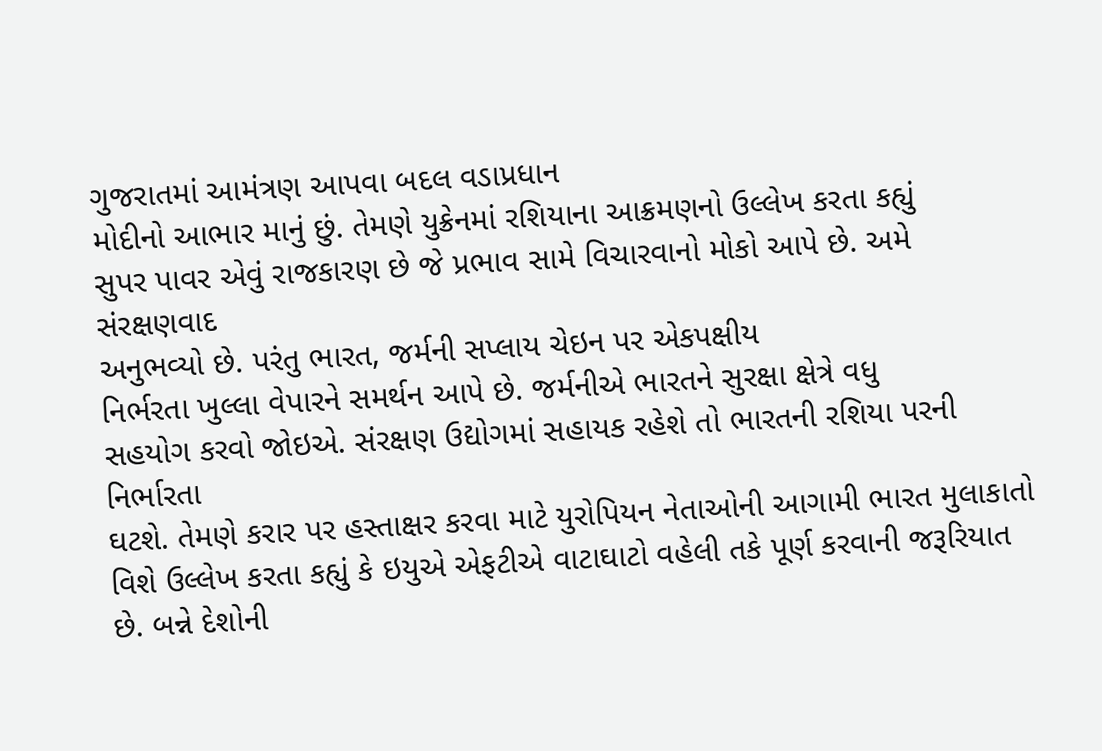ગુજરાતમાં આમંત્રણ આપવા બદલ વડાપ્રધાન
મોદીનો આભાર માનું છું. તેમણે યુક્રેનમાં રશિયાના આક્રમણનો ઉલ્લેખ કરતા કહ્યું
સુપર પાવર એવું રાજકારણ છે જે પ્રભાવ સામે વિચારવાનો મોકો આપે છે. અમે સંરક્ષણવાદ
અનુભવ્યો છે. પરંતુ ભારત, જર્મની સપ્લાય ચેઇન પર એકપક્ષીય
નિર્ભરતા ખુલ્લા વેપારને સમર્થન આપે છે. જર્મનીએ ભારતને સુરક્ષા ક્ષેત્રે વધુ
સહયોગ કરવો જોઇએ. સંરક્ષણ ઉદ્યોગમાં સહાયક રહેશે તો ભારતની રશિયા પરની નિર્ભારતા
ઘટશે. તેમણે કરાર પર હસ્તાક્ષર કરવા માટે યુરોપિયન નેતાઓની આગામી ભારત મુલાકાતો
વિશે ઉલ્લેખ કરતા કહ્યું કે ઇયુએ એફટીએ વાટાઘાટો વહેલી તકે પૂર્ણ કરવાની જરૂરિયાત
છે. બન્ને દેશોની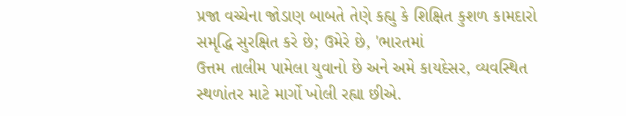પ્રજા વચ્ચેના જોડાણ બાબતે તેણે કહ્યુ કે શિક્ષિત કુશળ કામદારો
સમૃદ્ધિ સુરક્ષિત કરે છે; ઉમેરે છે, 'ભારતમાં
ઉત્તમ તાલીમ પામેલા યુવાનો છે અને અમે કાયદેસર, વ્યવસ્થિત
સ્થળાંતર માટે માર્ગો ખોલી રહ્યા છીએ.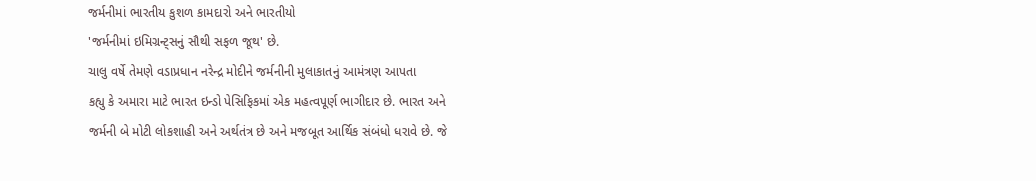જર્મનીમાં ભારતીય કુશળ કામદારો અને ભારતીયો
'જર્મનીમાં ઇમિગ્રન્ટ્સનું સૌથી સફળ જૂથ' છે.
ચાલુ વર્ષે તેમણે વડાપ્રધાન નરેન્દ્ર મોદીને જર્મનીની મુલાકાતનું આમંત્રણ આપતા
કહ્યુ કે અમારા માટે ભારત ઇન્ડો પેસિફિકમાં એક મહત્વપૂર્ણ ભાગીદાર છે. ભારત અને
જર્મની બે મોટી લોકશાહી અને અર્થતંત્ર છે અને મજબૂત આર્થિક સંબંધો ધરાવે છે. જે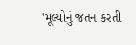'મૂલ્યોનું જતન કરતી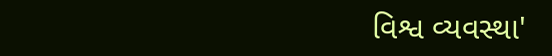વિશ્વ વ્યવસ્થા'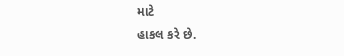માટે
હાકલ કરે છે.